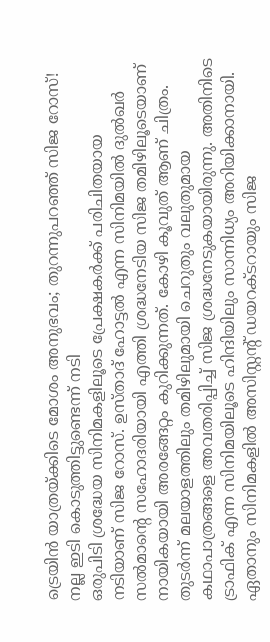ട്രെയിൻ യാത്രയ്ക്കിടെ മോശം അനുഭവം; തുറന്നുപറഞ്ഞ് സിജ റോസ്! നല്ല ഇടി കൊടുത്തിട്ടുണ്ടെന്ന് നടി
ഒരുപിടി ശ്രദ്ധേയ സിനിമകളിലൂടെ പ്രേക്ഷകർക്ക് പരിചിതയായ നടിയാണ് സിജ റോസ്. ഉസ്താദ് ഹോട്ടൽ എന്ന സിനിമയിൽ ദുൽഖർ സൽമാന്റെ സഹോദരിയായി എത്തി ശ്രദ്ധനേടിയ സിജ തമിഴിലൂടെയാണ് നായികയായി അരങ്ങേറ്റം കുറിക്കുന്നത്. കോഴി കൂവുത് ആണ് ചിത്രം. തുടർന്ന് മലയാളത്തിലും തമിഴിലുമായി ചെറുതും വലുതുമായ കഥാപാത്രങ്ങളെ അവതരിപ്പിച്ച് സിജ ശ്രദ്ധനേടുകയായിരുന്നു. അതിനിടെ ട്രാഫിക് എന്ന സിനിമയിലൂടെ ഹിന്ദിയിലും സാന്നിധ്യം അറിയിക്കാനായി. ഏതാനും സിനിമകളിൽ അസിസ്റ്റന്റ് ഡയറക്ടറായും സിജ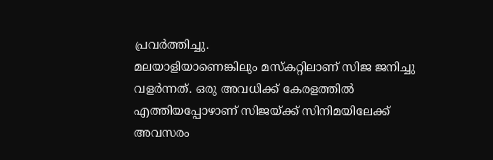പ്രവർത്തിച്ചു.
മലയാളിയാണെങ്കിലും മസ്കറ്റിലാണ് സിജ ജനിച്ചു വളർന്നത്. ഒരു അവധിക്ക് കേരളത്തിൽ എത്തിയപ്പോഴാണ് സിജയ്ക്ക് സിനിമയിലേക്ക് അവസരം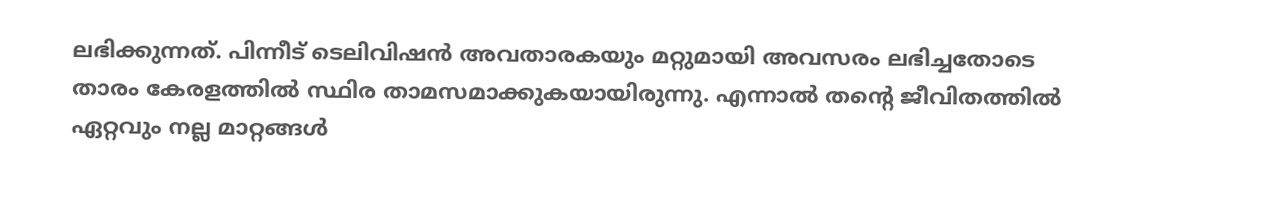ലഭിക്കുന്നത്. പിന്നീട് ടെലിവിഷൻ അവതാരകയും മറ്റുമായി അവസരം ലഭിച്ചതോടെ താരം കേരളത്തിൽ സ്ഥിര താമസമാക്കുകയായിരുന്നു. എന്നാൽ തന്റെ ജീവിതത്തിൽ ഏറ്റവും നല്ല മാറ്റങ്ങൾ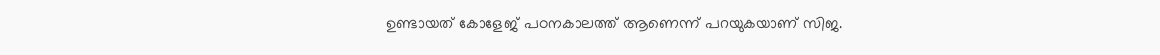ഉണ്ടായത് കോളേജ് പഠനകാലത്ത് ആണെന്ന് പറയുകയാണ് സിജ.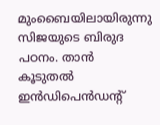മുംബൈയിലായിരുന്നു സിജയുടെ ബിരുദ പഠനം. താൻ കൂടുതൽ ഇൻഡിപെൻഡന്റ്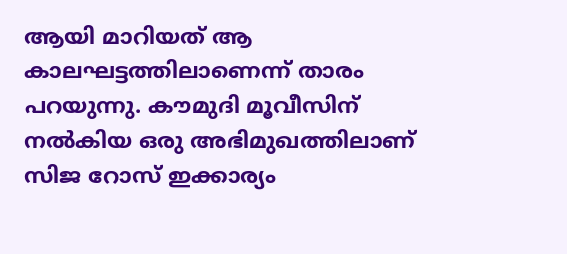ആയി മാറിയത് ആ കാലഘട്ടത്തിലാണെന്ന് താരം പറയുന്നു. കൗമുദി മൂവീസിന് നൽകിയ ഒരു അഭിമുഖത്തിലാണ് സിജ റോസ് ഇക്കാര്യം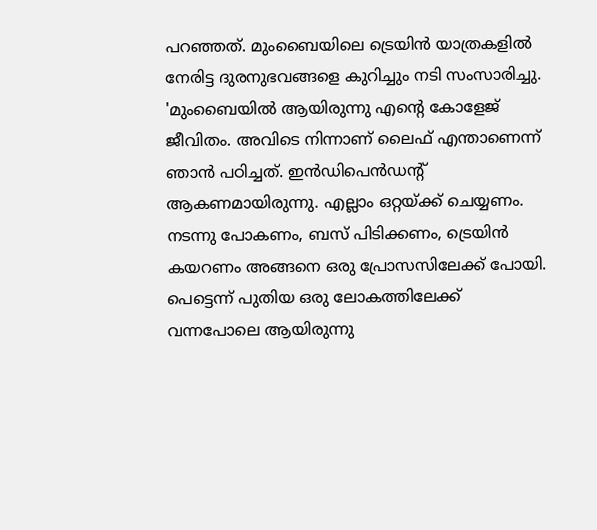പറഞ്ഞത്. മുംബൈയിലെ ട്രെയിൻ യാത്രകളിൽ നേരിട്ട ദുരനുഭവങ്ങളെ കുറിച്ചും നടി സംസാരിച്ചു.
'മുംബൈയിൽ ആയിരുന്നു എന്റെ കോളേജ് ജീവിതം. അവിടെ നിന്നാണ് ലൈഫ് എന്താണെന്ന് ഞാൻ പഠിച്ചത്. ഇൻഡിപെൻഡന്റ് ആകണമായിരുന്നു. എല്ലാം ഒറ്റയ്ക്ക് ചെയ്യണം. നടന്നു പോകണം, ബസ് പിടിക്കണം, ട്രെയിൻ കയറണം അങ്ങനെ ഒരു പ്രോസസിലേക്ക് പോയി. പെട്ടെന്ന് പുതിയ ഒരു ലോകത്തിലേക്ക് വന്നപോലെ ആയിരുന്നു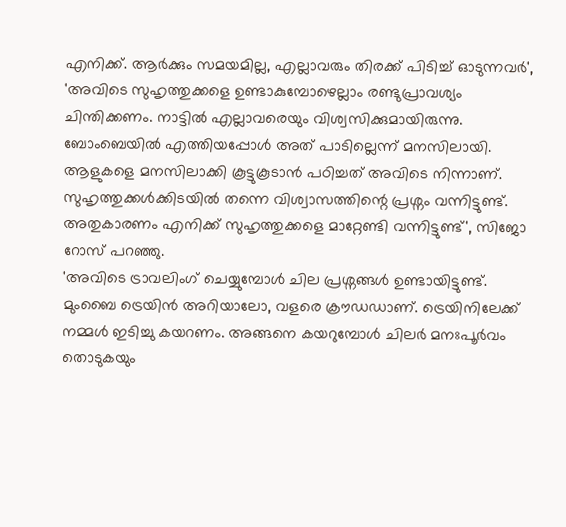എനിക്ക്. ആർക്കും സമയമില്ല, എല്ലാവരും തിരക്ക് പിടിച്ച് ഓടുന്നവർ',
'അവിടെ സുഹൃത്തുക്കളെ ഉണ്ടാകുമ്പോഴെല്ലാം രണ്ടുപ്രാവശ്യം ചിന്തിക്കണം. നാട്ടിൽ എല്ലാവരെയും വിശ്വസിക്കുമായിരുന്നു. ബോംബെയിൽ എത്തിയപ്പോൾ അത് പാടില്ലെന്ന് മനസിലായി. ആളുകളെ മനസിലാക്കി കൂട്ടുകൂടാൻ പഠിച്ചത് അവിടെ നിന്നാണ്. സുഹൃത്തുക്കൾക്കിടയിൽ തന്നെ വിശ്വാസത്തിന്റെ പ്രശ്നം വന്നിട്ടുണ്ട്. അതുകാരണം എനിക്ക് സുഹൃത്തുക്കളെ മാറ്റേണ്ടി വന്നിട്ടുണ്ട്', സിജോ റോസ് പറഞ്ഞു.
'അവിടെ ട്രാവലിംഗ് ചെയ്യുമ്പോൾ ചില പ്രശ്നങ്ങൾ ഉണ്ടായിട്ടുണ്ട്. മുംബൈ ട്രെയിൻ അറിയാലോ, വളരെ ക്രൗഡഡാണ്. ട്രെയിനിലേക്ക് നമ്മൾ ഇടിച്ചു കയറണം. അങ്ങനെ കയറുമ്പോൾ ചിലർ മനഃപൂർവം തൊടുകയും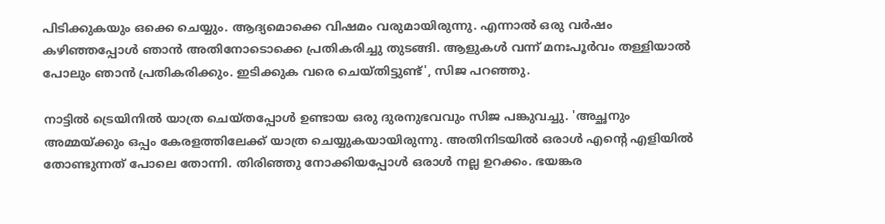പിടിക്കുകയും ഒക്കെ ചെയ്യും. ആദ്യമൊക്കെ വിഷമം വരുമായിരുന്നു. എന്നാൽ ഒരു വർഷം കഴിഞ്ഞപ്പോൾ ഞാൻ അതിനോടൊക്കെ പ്രതികരിച്ചു തുടങ്ങി. ആളുകൾ വന്ന് മനഃപൂർവം തള്ളിയാൽ പോലും ഞാൻ പ്രതികരിക്കും. ഇടിക്കുക വരെ ചെയ്തിട്ടുണ്ട്', സിജ പറഞ്ഞു.

നാട്ടിൽ ട്രെയിനിൽ യാത്ര ചെയ്തപ്പോൾ ഉണ്ടായ ഒരു ദുരനുഭവവും സിജ പങ്കുവച്ചു. 'അച്ഛനും അമ്മയ്ക്കും ഒപ്പം കേരളത്തിലേക്ക് യാത്ര ചെയ്യുകയായിരുന്നു. അതിനിടയിൽ ഒരാൾ എന്റെ എളിയിൽ തോണ്ടുന്നത് പോലെ തോന്നി. തിരിഞ്ഞു നോക്കിയപ്പോൾ ഒരാൾ നല്ല ഉറക്കം. ഭയങ്കര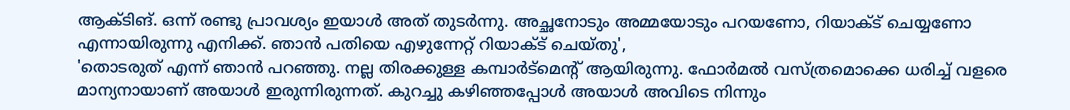ആക്ടിങ്. ഒന്ന് രണ്ടു പ്രാവശ്യം ഇയാൾ അത് തുടർന്നു. അച്ഛനോടും അമ്മയോടും പറയണോ, റിയാക്ട് ചെയ്യണോ എന്നായിരുന്നു എനിക്ക്. ഞാൻ പതിയെ എഴുന്നേറ്റ് റിയാക്ട് ചെയ്തു',
'തൊടരുത് എന്ന് ഞാൻ പറഞ്ഞു. നല്ല തിരക്കുള്ള കമ്പാർട്മെന്റ് ആയിരുന്നു. ഫോർമൽ വസ്ത്രമൊക്കെ ധരിച്ച് വളരെ മാന്യനായാണ് അയാൾ ഇരുന്നിരുന്നത്. കുറച്ചു കഴിഞ്ഞപ്പോൾ അയാൾ അവിടെ നിന്നും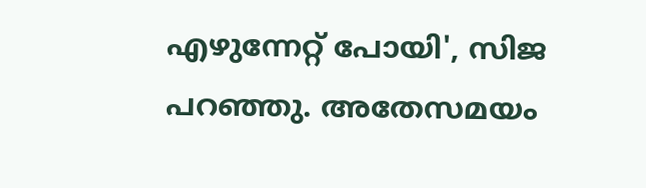എഴുന്നേറ്റ് പോയി', സിജ പറഞ്ഞു. അതേസമയം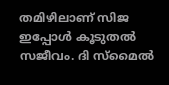തമിഴിലാണ് സിജ ഇപ്പോൾ കൂടുതൽ സജീവം. ദി സ്മൈൽ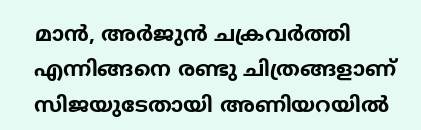മാൻ, അർജുൻ ചക്രവർത്തി എന്നിങ്ങനെ രണ്ടു ചിത്രങ്ങളാണ് സിജയുടേതായി അണിയറയിൽ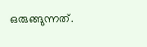ഒരുങ്ങുന്നത്.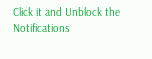Click it and Unblock the Notifications